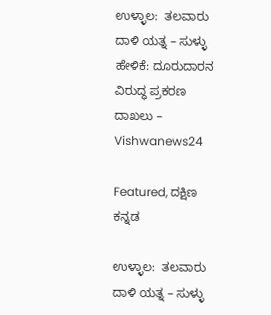ಉಳ್ಳಾಲ:  ತಲವಾರು ದಾಳಿ ಯತ್ನ – ಸುಳ್ಳು ಹೇಳಿಕೆ: ದೂರುದಾರನ ವಿರುದ್ಧ ಪ್ರಕರಣ ದಾಖಲು – Vishwanews24

Featured, ದಕ್ಷಿಣ ಕನ್ನಡ

ಉಳ್ಳಾಲ:  ತಲವಾರು ದಾಳಿ ಯತ್ನ – ಸುಳ್ಳು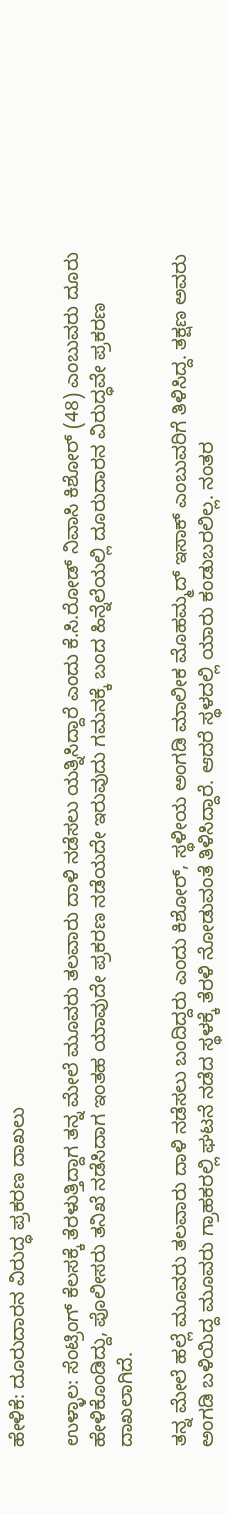ಹೇಳಿಕೆ: ದೂರುದಾರನ ವಿರುದ್ಧ ಪ್ರಕರಣ ದಾಖಲು

ಉಳ್ಳಾಲ: ಸೆಂಟ್ರಿಂಗ್ ಕೆಲಸಕ್ಕೆ ತೆರಳುತ್ತಿದ್ದಾಗ ತನ್ನ ಮೇಲೆ ಮೂವರು ತಲವಾರು ದಾಳಿ ನಡೆಸಲು ಯತ್ನಿಸಿದ್ದಾರೆ ಎಂದು ಕೆ.ಸಿ.ರೋಡ್ ನಿವಾಸಿ ಕಿಶೋರ್ (48) ಎಂಬುವರು ದೂರು ಹೇಳಿಕೊಂಡಿದ್ದು, ಪೊಲೀಸರು ತನಿಖೆ ನಡೆಸಿದಾಗ ಇಂತಹ ಯಾವುದೇ ಪ್ರಕರಣ ನಡೆಯದೇ ಇರುವುದು ಗಮನಕ್ಕೆ ಬಂದ ಹಿನ್ನೆಲೆಯಲ್ಲಿ ದೂರುದಾರನ ವಿರುದ್ಧವೇ ಪ್ರಕರಣ ದಾಖಲಾಗಿದೆ.

ತನ್ನ ಮೇಲೆ ಹಲ್ಲೆ ಮೂವರು ತಲವಾರು ದಾಳಿ ನಡೆಸಲು ಬಂದಿದ್ದರು ಎಂದು ಕಿಶೋರ್, ಸ್ಥಳೀಯ ಅಂಗಡಿ ಮಾಲೀಕ ಮೊಹಮ್ಮದ್ ಇಸಾಕ್ ಎಂಬುವರಿಗೆ ತಿಳಿಸಿದ್ದ. ತಕ್ಷಣ ಅವರು ಅಂಗಡಿ ಬಳಿಯಿದ್ದ ಮೂವರು ಗ್ರಾಹಕರಲ್ಲಿ ಘಟನೆ ನಡೆದ ಸ್ಥಳಕ್ಕೆ ತೆರಳಿ ನೋಡುವಂತೆ ತಿಳಿಸಿದ್ದಾರೆ. ಆದರೆ ಸ್ಥಳದಲ್ಲಿ ಯಾರು ಕಂಡುಬರಲಿಲ್ಲ. ನಂತರ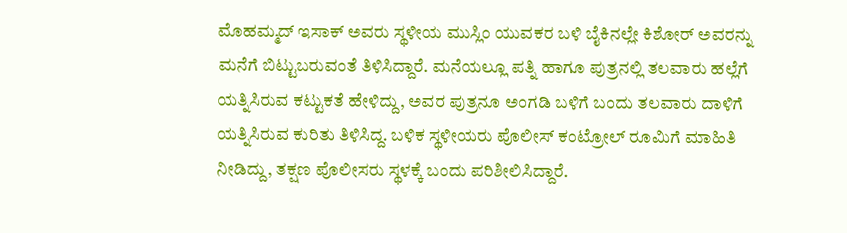ಮೊಹಮ್ಮದ್ ಇಸಾಕ್ ಅವರು ಸ್ಥಳೀಯ ಮುಸ್ಲಿಂ ಯುವಕರ ಬಳಿ ಬೈಕಿನಲ್ಲೇ ಕಿಶೋರ್ ಅವರನ್ನು ಮನೆಗೆ ಬಿಟ್ಟುಬರುವಂತೆ ತಿಳಿಸಿದ್ದಾರೆ. ಮನೆಯಲ್ಲೂ ಪತ್ನಿ ಹಾಗೂ ಪುತ್ರನಲ್ಲಿ ತಲವಾರು ಹಲ್ಲೆಗೆ ಯತ್ನಿಸಿರುವ ಕಟ್ಟುಕತೆ ಹೇಳಿದ್ದು, ಅವರ ಪುತ್ರನೂ ಅಂಗಡಿ ಬಳಿಗೆ ಬಂದು ತಲವಾರು ದಾಳಿಗೆ ಯತ್ನಿಸಿರುವ ಕುರಿತು ತಿಳಿಸಿದ್ದ. ಬಳಿಕ ಸ್ಥಳೀಯರು ಪೊಲೀಸ್ ಕಂಟ್ರೋಲ್ ರೂಮಿಗೆ ಮಾಹಿತಿ ನೀಡಿದ್ದು, ತಕ್ಷಣ ಪೊಲೀಸರು ಸ್ಥಳಕ್ಕೆ ಬಂದು ಪರಿಶೀಲಿಸಿದ್ದಾರೆ.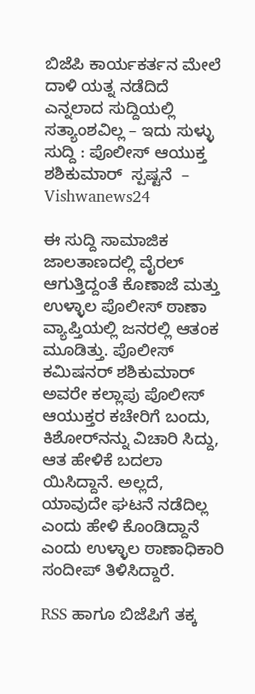ಬಿಜೆಪಿ ಕಾರ್ಯಕರ್ತನ ಮೇಲೆ ದಾಳಿ ಯತ್ನ ನಡೆದಿದೆ ಎನ್ನಲಾದ ಸುದ್ದಿಯಲ್ಲಿ ಸತ್ಯಾಂಶವಿಲ್ಲ – ಇದು ಸುಳ್ಳು ಸುದ್ದಿ : ಪೊಲೀಸ್ ಆಯುಕ್ತ ಶಶಿಕುಮಾರ್  ಸ್ಪಷ್ಟನೆ  – Vishwanews24

ಈ ಸುದ್ದಿ ಸಾಮಾಜಿಕ ಜಾಲತಾಣದಲ್ಲಿ ವೈರಲ್ ಆಗುತ್ತಿದ್ದಂತೆ ಕೊಣಾಜೆ ಮತ್ತು ಉಳ್ಳಾಲ ಪೊಲೀಸ್ ಠಾಣಾ ವ್ಯಾಪ್ತಿಯಲ್ಲಿ ಜನರಲ್ಲಿ ಆತಂಕ ಮೂಡಿತ್ತು. ಪೊಲೀಸ್ ಕಮಿಷನರ್ ಶಶಿಕುಮಾರ್ ಅವರೇ ಕಲ್ಲಾಪು ಪೊಲೀಸ್ ಆಯುಕ್ತರ ಕಚೇರಿಗೆ ಬಂದು, ಕಿಶೋರ್‌ನನ್ನು ವಿಚಾರಿ ಸಿದ್ದು, ಆತ ಹೇಳಿಕೆ ಬದಲಾ ಯಿಸಿದ್ದಾನೆ. ಅಲ್ಲದೆ, ಯಾವುದೇ ಘಟನೆ ನಡೆದಿಲ್ಲ ಎಂದು ಹೇಳಿ ಕೊಂಡಿದ್ದಾನೆ ಎಂದು ಉಳ್ಳಾಲ ಠಾಣಾಧಿಕಾರಿ ಸಂದೀಪ್ ತಿಳಿಸಿದ್ದಾರೆ.

RSS ಹಾಗೂ ಬಿಜೆಪಿಗೆ ತಕ್ಕ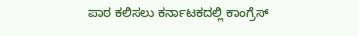ಪಾಠ ಕಲಿಸಲು ಕರ್ನಾಟಕದಲ್ಲಿ ಕಾಂಗ್ರೆಸ್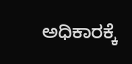ಅಧಿಕಾರಕ್ಕೆ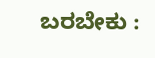ಬರಬೇಕು :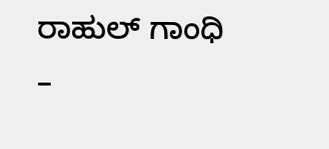ರಾಹುಲ್ ಗಾಂಧಿ –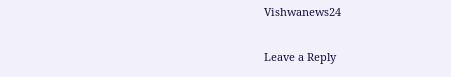Vishwanews24

Leave a Reply